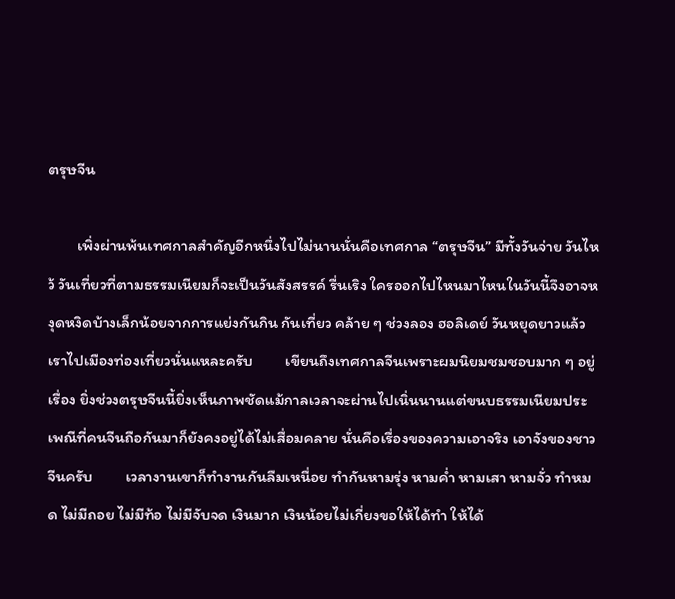ตรุษจีน

        เพิ่งผ่านพ้นเทศกาลสำคัญอีกหนึ่งไปไม่นานนั่นคือเทศกาล “ตรุษจีน” มีทั้งวันจ่าย วันไหว้ วันเที่ยวที่ตามธรรมเนียมก็จะเป็นวันสังสรรค์ รื่นเริง ใครออกไปไหนมาไหนในวันนี้จึงอาจหงุดหงิดบ้างเล็กน้อยจากการแย่งกันกิน กันเที่ยว คล้าย ๆ ช่วงลอง ฮอลิเดย์ วันหยุดยาวแล้วเราไปเมืองท่องเที่ยวนั่นแหละครับ         เขียนถึงเทศกาลจีนเพราะผมนิยมชมชอบมาก ๆ อยู่เรื่อง ยิ่งช่วงตรุษจีนนี้ยิ่งเห็นภาพชัดแม้กาลเวลาจะผ่านไปเนิ่นนานแต่ขนบธรรมเนียมประเพณีที่คนจีนถือกันมาก็ยังคงอยู่ได้ไม่เสื่อมคลาย นั่นคือเรื่องของความเอาจริง เอาจังของชาวจีนครับ         เวลางานเขาก็ทำงานกันลืมเหนื่อย ทำกันหามรุ่ง หามค่ำ หามเสา หามจั่ว ทำหมด ไม่มีถอย ไม่มีท้อ ไม่มีจับจด เงินมาก เงินน้อยไม่เกี่ยงขอให้ได้ทำ ให้ได้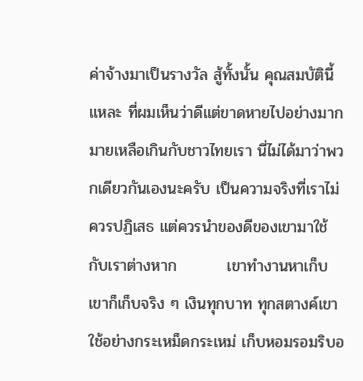ค่าจ้างมาเป็นรางวัล สู้ทั้งนั้น คุณสมบัตินี้แหละ ที่ผมเห็นว่าดีแต่ขาดหายไปอย่างมากมายเหลือเกินกับชาวไทยเรา นี่ไม่ได้มาว่าพวกเดียวกันเองนะครับ เป็นความจริงที่เราไม่ควรปฏิเสธ แต่ควรนำของดีของเขามาใช้กับเราต่างหาก         เขาทำงานหาเก็บเขาก็เก็บจริง ๆ เงินทุกบาท ทุกสตางค์เขาใช้อย่างกระเหม็ดกระเหม่ เก็บหอมรอมริบอ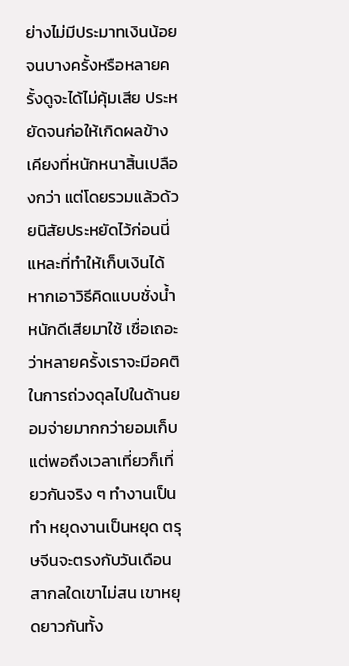ย่างไม่มีประมาทเงินน้อย จนบางครั้งหรือหลายครั้งดูจะได้ไม่คุ้มเสีย ประหยัดจนก่อให้เกิดผลข้างเคียงที่หนักหนาสิ้นเปลืองกว่า แต่โดยรวมแล้วด้วยนิสัยประหยัดไว้ก่อนนี่แหละที่ทำให้เก็บเงินได้ หากเอาวิธีคิดแบบชั่งน้ำหนักดีเสียมาใช้ เชื่อเถอะว่าหลายครั้งเราจะมีอคติในการถ่วงดุลไปในด้านยอมจ่ายมากกว่ายอมเก็บ         แต่พอถึงเวลาเที่ยวก็เที่ยวกันจริง ๆ ทำงานเป็นทำ หยุดงานเป็นหยุด ตรุษจีนจะตรงกับวันเดือนสากลใดเขาไม่สน เขาหยุดยาวกันทั้ง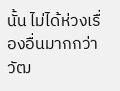นั้น ไม่ได้ห่วงเรื่องอื่นมากกว่าวัฒ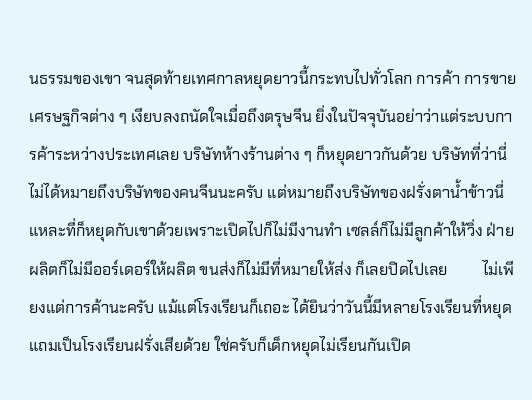นธรรมของเขา จนสุดท้ายเทศกาลหยุดยาวนี้กระทบไปทั่วโลก การค้า การขายเศรษฐกิจต่าง ๆ เงียบลงถนัดใจเมื่อถึงตรุษจีน ยิ่งในปัจจุบันอย่าว่าแต่ระบบการค้าระหว่างประเทศเลย บริษัทห้างร้านต่าง ๆ ก็หยุดยาวกันด้วย บริษัทที่ว่านี่ไม่ได้หมายถึงบริษัทของคนจีนนะครับ แต่หมายถึงบริษัทของฝรั่งตาน้ำข้าวนี่แหละที่ก็หยุดกับเขาด้วยเพราะเปิดไปก็ไม่มีงานทำ เซลล์ก็ไม่มีลูกค้าให้วิ่ง ฝ่ายผลิตก็ไม่มีออร์เดอร์ให้ผลิต ขนส่งก็ไม่มีที่หมายให้ส่ง ก็เลยปิดไปเลย         ไม่เพียงแต่การค้านะครับ แม้แต่โรงเรียนก็เถอะ ได้ยินว่าวันนี้มีหลายโรงเรียนที่หยุด แถมเป็นโรงเรียนฝรั่งเสียด้วย ใช่ครับก็เด็กหยุดไม่เรียนกันเปิด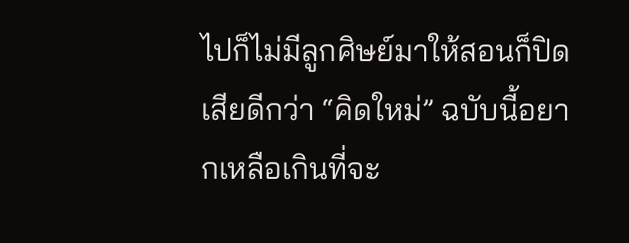ไปก็ไม่มีลูกศิษย์มาให้สอนก็ปิดเสียดีกว่า “คิดใหม่” ฉบับนี้อยากเหลือเกินที่จะ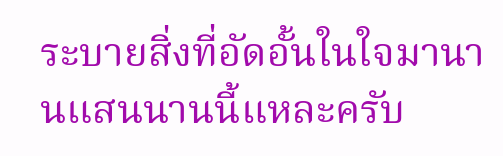ระบายสิ่งที่อัดอั้นในใจมานานแสนนานนี้แหละครับ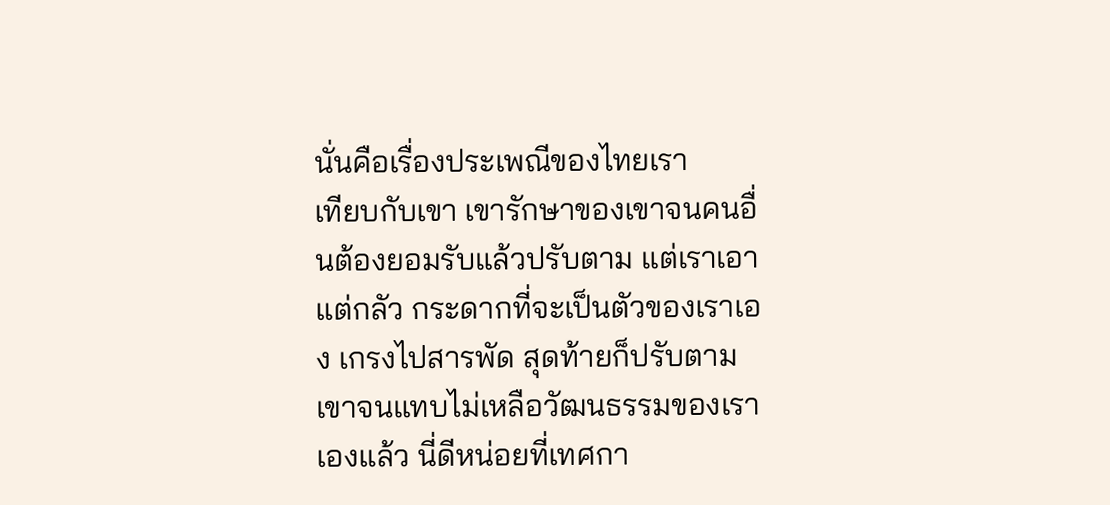นั่นคือเรื่องประเพณีของไทยเรา         เทียบกับเขา เขารักษาของเขาจนคนอื่นต้องยอมรับแล้วปรับตาม แต่เราเอาแต่กลัว กระดากที่จะเป็นตัวของเราเอง เกรงไปสารพัด สุดท้ายก็ปรับตามเขาจนแทบไม่เหลือวัฒนธรรมของเราเองแล้ว นี่ดีหน่อยที่เทศกา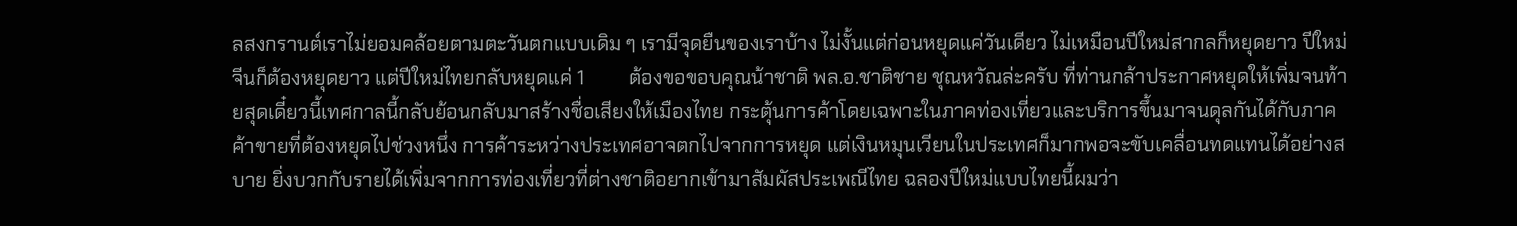ลสงกรานต์เราไม่ยอมคล้อยตามตะวันตกแบบเดิม ๆ เรามีจุดยืนของเราบ้าง ไม่งั้นแต่ก่อนหยุดแค่วันเดียว ไม่เหมือนปีใหม่สากลก็หยุดยาว ปีใหม่จีนก็ต้องหยุดยาว แต่ปีใหม่ไทยกลับหยุดแค่ 1         ต้องขอขอบคุณน้าชาติ พล.อ.ชาติชาย ชุณหวัณล่ะครับ ที่ท่านกล้าประกาศหยุดให้เพิ่มจนท้ายสุดเดี๋ยวนี้เทศกาลนี้กลับย้อนกลับมาสร้างชื่อเสียงให้เมืองไทย กระตุ้นการค้าโดยเฉพาะในภาคท่องเที่ยวและบริการขึ้นมาจนดุลกันได้กับภาคค้าขายที่ต้องหยุดไปช่วงหนึ่ง การค้าระหว่างประเทศอาจตกไปจากการหยุด แต่เงินหมุนเวียนในประเทศก็มากพอจะขับเคลื่อนทดแทนได้อย่างสบาย ยิ่งบวกกับรายได้เพิ่มจากการท่องเที่ยวที่ต่างชาติอยากเข้ามาสัมผัสประเพณีไทย ฉลองปีใหม่แบบไทยนี้ผมว่า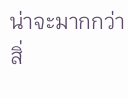น่าจะมากกว่าสิ่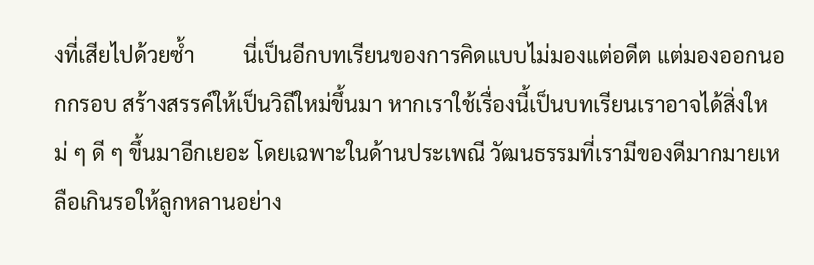งที่เสียไปด้วยซ้ำ         นี่เป็นอีกบทเรียนของการคิดแบบไม่มองแต่อดีต แต่มองออกนอกกรอบ สร้างสรรค์ให้เป็นวิถีใหม่ขึ้นมา หากเราใช้เรื่องนี้เป็นบทเรียนเราอาจได้สิ่งใหม่ ๆ ดี ๆ ขึ้นมาอีกเยอะ โดยเฉพาะในด้านประเพณี วัฒนธรรมที่เรามีของดีมากมายเหลือเกินรอให้ลูกหลานอย่าง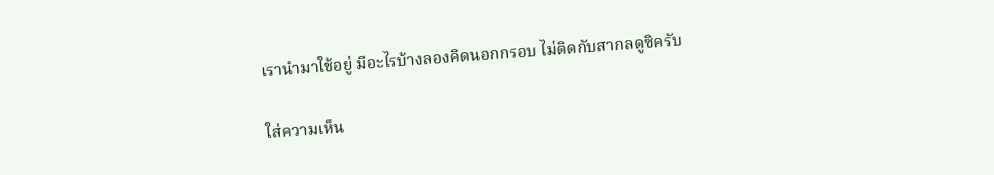เรานำมาใช้อยู่ มีอะไรบ้างลองคิดนอกกรอบ ไม่ติดกับสากลดูซิครับ

ใส่ความเห็น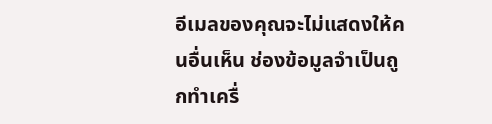อีเมลของคุณจะไม่แสดงให้คนอื่นเห็น ช่องข้อมูลจำเป็นถูกทำเครื่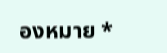องหมาย *